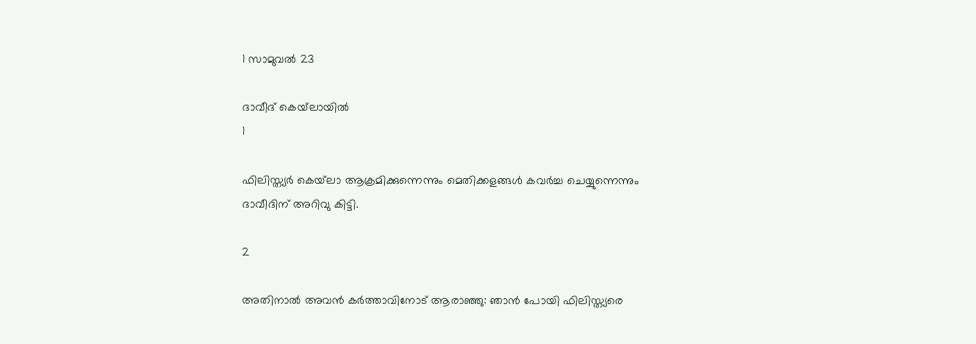1 സാമുവല്‍ 23

ദാവീദ് കെയ്‌ലായില്‍
1

ഫിലിസ്ത്യര്‍ കെയ്‌ലാ ആക്രമിക്കുന്നെന്നും മെതിക്കളങ്ങള്‍ കവര്‍ച്ച ചെയ്യുന്നെന്നും ദാവീദിന് അറിവു കിട്ടി.

2

അതിനാല്‍ അവന്‍ കര്‍ത്താവിനോട് ആരാഞ്ഞു: ഞാന്‍ പോയി ഫിലിസ്ത്യരെ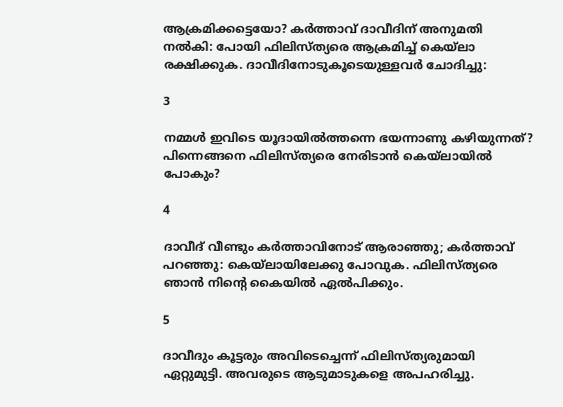ആക്രമിക്കട്ടെയോ? കര്‍ത്താവ് ദാവീദിന് അനുമതി നല്‍കി: പോയി ഫിലിസ്ത്യരെ ആക്രമിച്ച് കെയ്‌ലാ രക്ഷിക്കുക. ദാവീദിനോടുകൂടെയുള്ളവര്‍ ചോദിച്ചു:

3

നമ്മള്‍ ഇവിടെ യൂദായില്‍ത്തന്നെ ഭയന്നാണു കഴിയുന്നത്? പിന്നെങ്ങനെ ഫിലിസ്ത്യരെ നേരിടാന്‍ കെയ്‌ലായില്‍ പോകും?

4

ദാവീദ് വീണ്ടും കര്‍ത്താവിനോട് ആരാഞ്ഞു; കര്‍ത്താവ് പറഞ്ഞു: കെയ്‌ലായിലേക്കു പോവുക. ഫിലിസ്ത്യരെ ഞാന്‍ നിന്റെ കൈയില്‍ ഏല്‍പിക്കും.

5

ദാവീദും കൂട്ടരും അവിടെച്ചെന്ന് ഫിലിസ്ത്യരുമായി ഏറ്റുമുട്ടി. അവരുടെ ആടുമാടുകളെ അപഹരിച്ചു.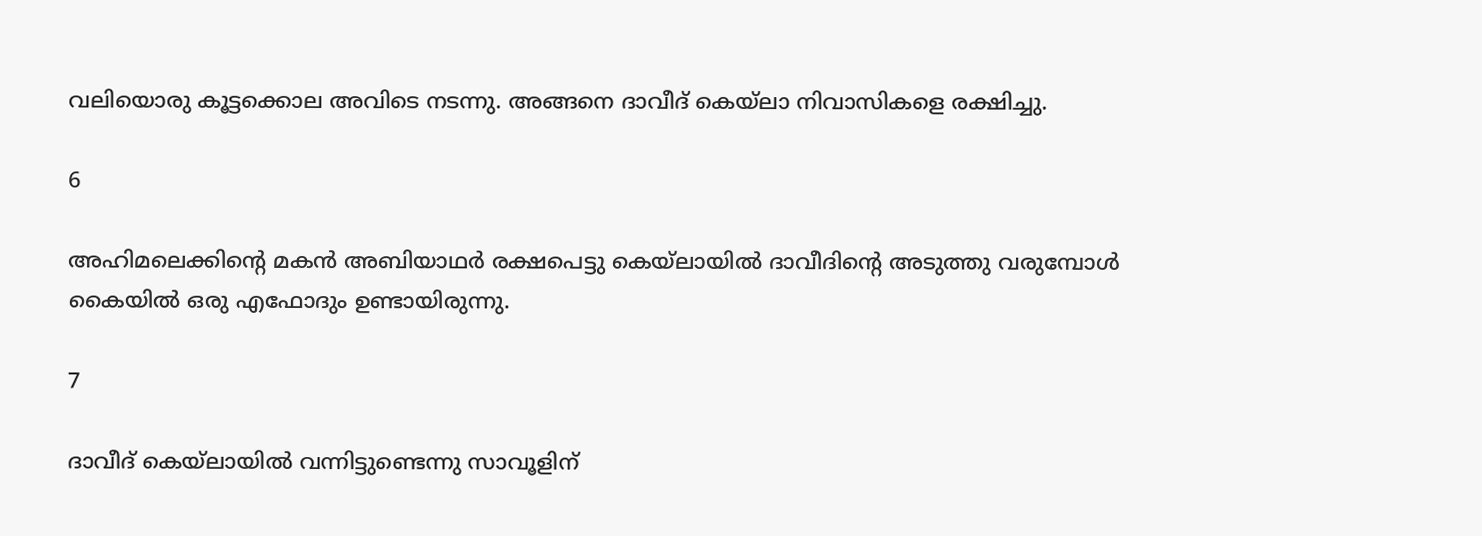വലിയൊരു കൂട്ടക്കൊല അവിടെ നടന്നു. അങ്ങനെ ദാവീദ് കെയ്‌ലാ നിവാസികളെ രക്ഷിച്ചു.

6

അഹിമലെക്കിന്റെ മകന്‍ അബിയാഥര്‍ രക്ഷപെട്ടു കെയ്‌ലായില്‍ ദാവീദിന്റെ അടുത്തു വരുമ്പോള്‍ കൈയില്‍ ഒരു എഫോദും ഉണ്ടായിരുന്നു.

7

ദാവീദ് കെയ്‌ലായില്‍ വന്നിട്ടുണ്ടെന്നു സാവൂളിന്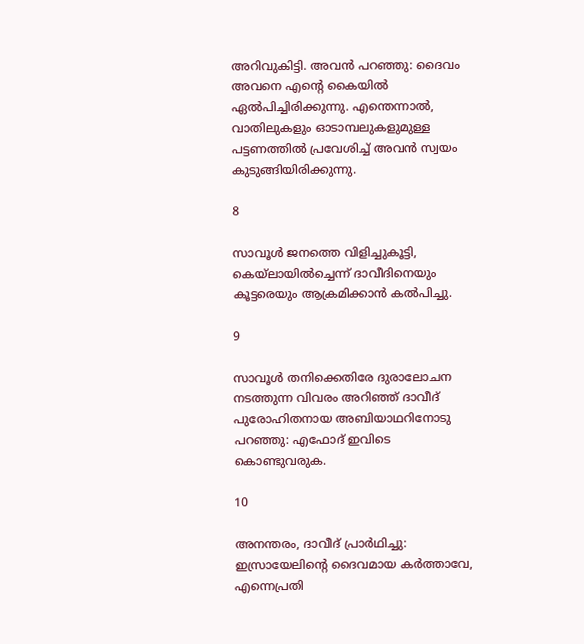അറിവുകിട്ടി. അവന്‍ പറഞ്ഞു: ദൈവം അവനെ എന്റെ കൈയില്‍ ഏല്‍പിച്ചിരിക്കുന്നു. എന്തെന്നാല്‍, വാതിലുകളും ഓടാമ്പലുകളുമുള്ള പട്ടണത്തില്‍ പ്രവേശിച്ച് അവന്‍ സ്വയം കുടുങ്ങിയിരിക്കുന്നു.

8

സാവൂള്‍ ജനത്തെ വിളിച്ചുകൂട്ടി, കെയ്‌ലായില്‍ച്ചെന്ന് ദാവീദിനെയും കൂട്ടരെയും ആക്രമിക്കാന്‍ കല്‍പിച്ചു.

9

സാവൂള്‍ തനിക്കെതിരേ ദുരാലോചന നടത്തുന്ന വിവരം അറിഞ്ഞ് ദാവീദ് പുരോഹിതനായ അബിയാഥറിനോടു പറഞ്ഞു: എഫോദ് ഇവിടെ കൊണ്ടുവരുക.

10

അനന്തരം, ദാവീദ് പ്രാര്‍ഥിച്ചു: ഇസ്രായേലിന്റെ ദൈവമായ കര്‍ത്താവേ, എന്നെപ്രതി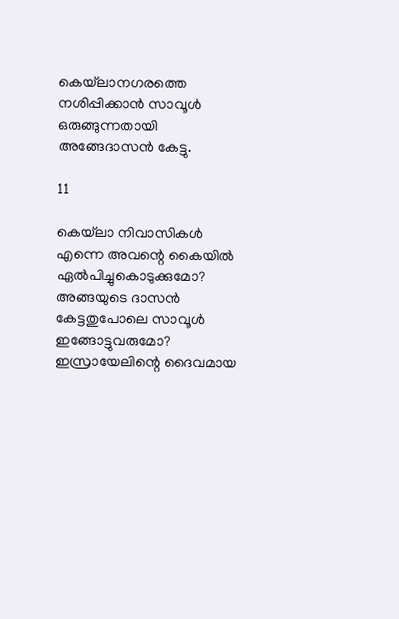കെയ്‌ലാനഗരത്തെ നശിപ്പിക്കാന്‍ സാവൂള്‍ ഒരുങ്ങുന്നതായി അങ്ങേദാസന്‍ കേട്ടു.

11

കെയ്‌ലാ നിവാസികള്‍ എന്നെ അവന്റെ കൈയില്‍ ഏല്‍പിച്ചുകൊടുക്കുമോ? അങ്ങയുടെ ദാസന്‍ കേട്ടതുപോലെ സാവൂള്‍ ഇങ്ങോട്ടുവരുമോ? ഇസ്രായേലിന്റെ ദൈവമായ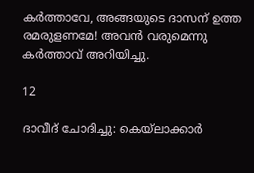കര്‍ത്താവേ, അങ്ങയുടെ ദാസന് ഉത്ത രമരുളണമേ! അവന്‍ വരുമെന്നു കര്‍ത്താവ് അറിയിച്ചു.

12

ദാവീദ് ചോദിച്ചു: കെയ്‌ലാക്കാര്‍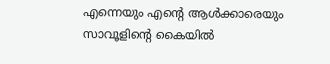എന്നെയും എന്റെ ആള്‍ക്കാരെയും സാവൂളിന്റെ കൈയില്‍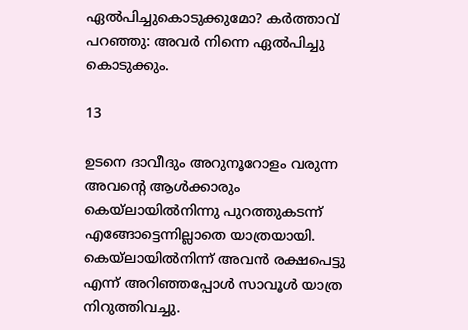ഏല്‍പിച്ചുകൊടുക്കുമോ? കര്‍ത്താവ് പറഞ്ഞു: അവര്‍ നിന്നെ ഏല്‍പിച്ചു കൊടുക്കും.

13

ഉടനെ ദാവീദും അറുനൂറോളം വരുന്ന അവന്റെ ആള്‍ക്കാരും കെയ്‌ലായില്‍നിന്നു പുറത്തുകടന്ന് എങ്ങോട്ടെന്നില്ലാതെ യാത്രയായി. കെയ്‌ലായില്‍നിന്ന് അവന്‍ രക്ഷപെട്ടു എന്ന് അറിഞ്ഞപ്പോള്‍ സാവൂള്‍ യാത്ര നിറുത്തിവച്ചു.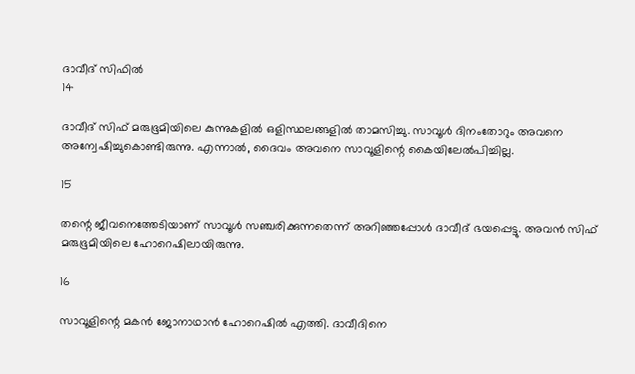ദാവീദ് സിഫില്‍
14

ദാവീദ് സിഫ് മരുഭൂമിയിലെ കുന്നുകളില്‍ ഒളിസ്ഥലങ്ങളില്‍ താമസിച്ചു. സാവൂള്‍ ദിനംതോറും അവനെ അന്വേഷിച്ചുകൊണ്ടിരുന്നു. എന്നാല്‍, ദൈവം അവനെ സാവൂളിന്റെ കൈയിലേല്‍പിച്ചില്ല.

15

തന്റെ ജീവനെത്തേടിയാണ് സാവൂള്‍ സഞ്ചരിക്കുന്നതെന്ന് അറിഞ്ഞപ്പോള്‍ ദാവീദ് ഭയപ്പെട്ടു. അവന്‍ സിഫ് മരുഭൂമിയിലെ ഹോറെഷിലായിരുന്നു.

16

സാവൂളിന്റെ മകന്‍ ജോനാഥാന്‍ ഹോറെഷില്‍ എത്തി. ദാവീദിനെ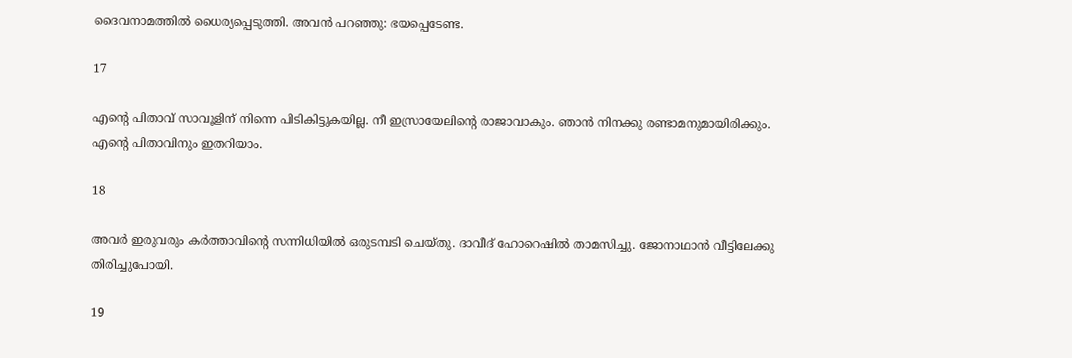ദൈവനാമത്തില്‍ ധൈര്യപ്പെടുത്തി. അവന്‍ പറഞ്ഞു: ഭയപ്പെടേണ്ട.

17

എന്റെ പിതാവ് സാവൂളിന് നിന്നെ പിടികിട്ടുകയില്ല. നീ ഇസ്രായേലിന്റെ രാജാവാകും. ഞാന്‍ നിനക്കു രണ്ടാമനുമായിരിക്കും. എന്റെ പിതാവിനും ഇതറിയാം.

18

അവര്‍ ഇരുവരും കര്‍ത്താവിന്റെ സന്നിധിയില്‍ ഒരുടമ്പടി ചെയ്തു. ദാവീദ് ഹോറെഷില്‍ താമസിച്ചു. ജോനാഥാന്‍ വീട്ടിലേക്കു തിരിച്ചുപോയി.

19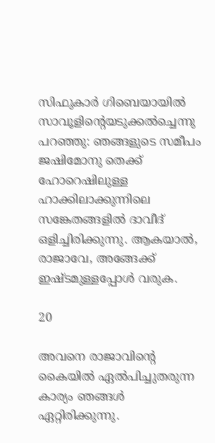സിഫുകാര്‍ ഗിബെയായില്‍ സാവൂളിന്റെയടുക്കല്‍ച്ചെന്നു പറഞ്ഞു: ഞങ്ങളുടെ സമീപം ജഷിമോനു തെക്ക് ഹോറെഷിലുള്ള ഹാക്കിലാക്കുന്നിലെ സങ്കേതങ്ങളില്‍ ദാവീദ് ഒളിച്ചിരിക്കുന്നു. ആകയാല്‍, രാജാവേ, അങ്ങേക്ക് ഇഷ്ടമുള്ളപ്പോള്‍ വരുക.

20

അവനെ രാജാവിന്റെ കൈയില്‍ ഏല്‍പിച്ചുതരുന്ന കാര്യം ഞങ്ങള്‍ ഏറ്റിരിക്കുന്നു.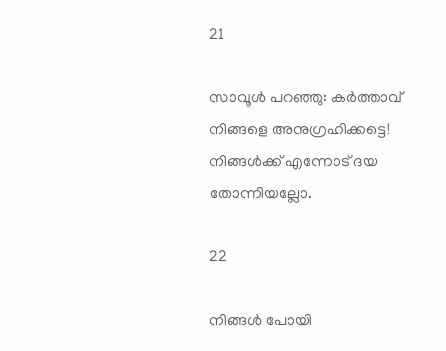21

സാവൂള്‍ പറഞ്ഞു: കര്‍ത്താവ് നിങ്ങളെ അനുഗ്രഹിക്കട്ടെ! നിങ്ങള്‍ക്ക് എന്നോട് ദയ തോന്നിയല്ലോ.

22

നിങ്ങള്‍ പോയി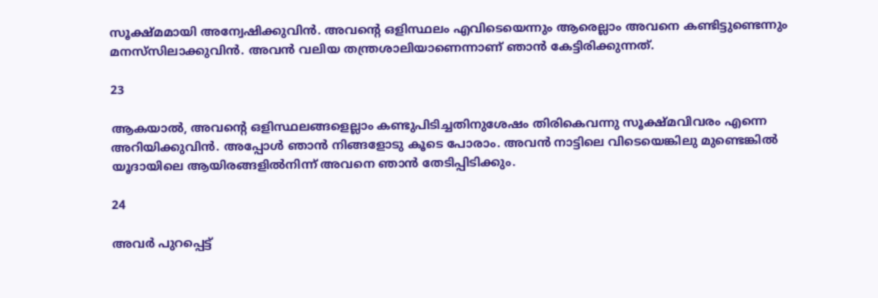സൂക്ഷ്മമായി അന്വേഷിക്കുവിന്‍. അവന്റെ ഒളിസ്ഥലം എവിടെയെന്നും ആരെല്ലാം അവനെ കണ്ടിട്ടുണ്ടെന്നും മനസ്‌സിലാക്കുവിന്‍. അവന്‍ വലിയ തന്ത്രശാലിയാണെന്നാണ് ഞാന്‍ കേട്ടിരിക്കുന്നത്.

23

ആകയാല്‍, അവന്റെ ഒളിസ്ഥലങ്ങളെല്ലാം കണ്ടുപിടിച്ചതിനുശേഷം തിരികെവന്നു സൂക്ഷ്മവിവരം എന്നെ അറിയിക്കുവിന്‍. അപ്പോള്‍ ഞാന്‍ നിങ്ങളോടു കൂടെ പോരാം. അവന്‍ നാട്ടിലെ വിടെയെങ്കിലു മുണ്ടെങ്കില്‍ യൂദായിലെ ആയിരങ്ങളില്‍നിന്ന് അവനെ ഞാന്‍ തേടിപ്പിടിക്കും.

24

അവര്‍ പുറപ്പെട്ട്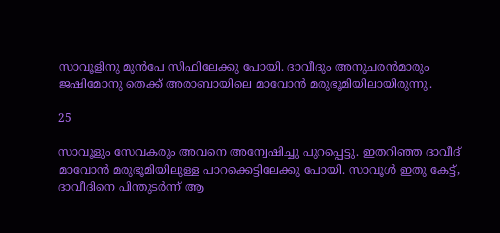സാവൂളിനു മുന്‍പേ സിഫിലേക്കു പോയി. ദാവീദും അനുചരന്‍മാരും ജഷിമോനു തെക്ക് അരാബായിലെ മാവോന്‍ മരുഭൂമിയിലായിരുന്നു.

25

സാവൂളും സേവകരും അവനെ അന്വേഷിച്ചു പുറപ്പെട്ടു. ഇതറിഞ്ഞ ദാവീദ് മാവോന്‍ മരുഭൂമിയിലുള്ള പാറക്കെട്ടിലേക്കു പോയി. സാവൂള്‍ ഇതു കേട്ട്, ദാവീദിനെ പിന്തുടര്‍ന്ന് ആ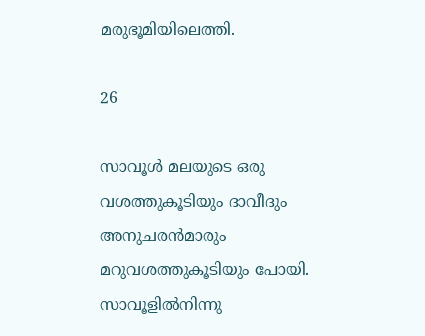മരുഭൂമിയിലെത്തി.

26

സാവൂള്‍ മലയുടെ ഒരു വശത്തുകൂടിയും ദാവീദും അനുചരന്‍മാരും മറുവശത്തുകൂടിയും പോയി. സാവൂളില്‍നിന്നു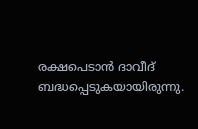രക്ഷപെടാന്‍ ദാവീദ് ബദ്ധപ്പെടുകയായിരുന്നു.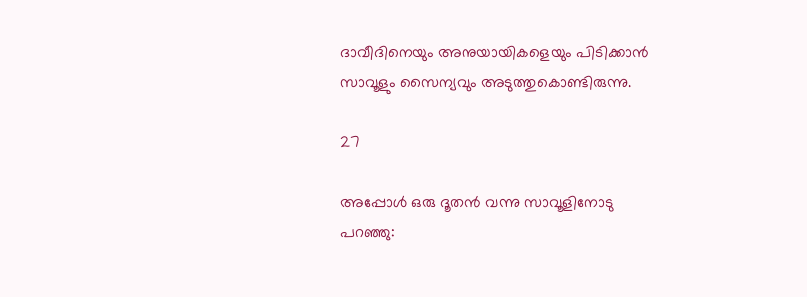ദാവീദിനെയും അനുയായികളെയും പിടിക്കാന്‍ സാവൂളും സൈന്യവും അടുത്തുകൊണ്ടിരുന്നു.

27

അപ്പോള്‍ ഒരു ദൂതന്‍ വന്നു സാവൂളിനോടു പറഞ്ഞു: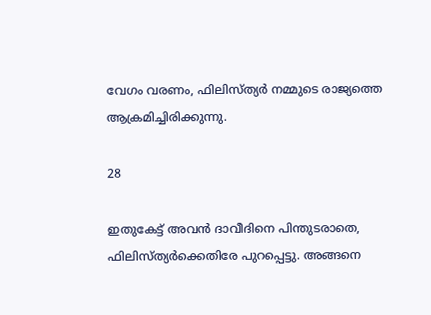വേഗം വരണം, ഫിലിസ്ത്യര്‍ നമ്മുടെ രാജ്യത്തെ ആക്രമിച്ചിരിക്കുന്നു.

28

ഇതുകേട്ട് അവന്‍ ദാവീദിനെ പിന്തുടരാതെ, ഫിലിസ്ത്യര്‍ക്കെതിരേ പുറപ്പെട്ടു. അങ്ങനെ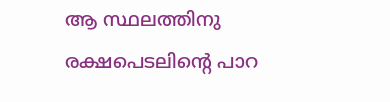ആ സ്ഥലത്തിനു രക്ഷപെടലിന്റെ പാറ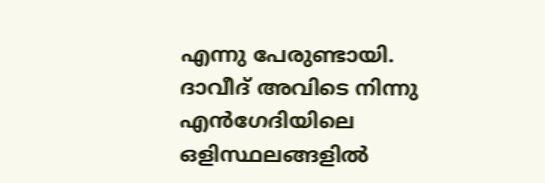എന്നു പേരുണ്ടായി. ദാവീദ് അവിടെ നിന്നു എന്‍ഗേദിയിലെ ഒളിസ്ഥലങ്ങളില്‍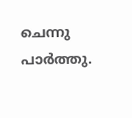ചെന്നു പാര്‍ത്തു.